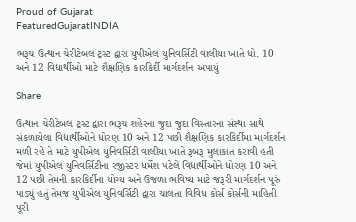Proud of Gujarat
FeaturedGujaratINDIA

ભરૂચ ઉત્થાન ચેરીટેબલ ટ્રસ્ટ દ્વારા યુપીએલ યુનિવર્સિટી વાલીયા ખાતે ધો. 10 અને 12 વિદ્યાર્થીઓ માટે શૈક્ષણિક કારકિર્દી માર્ગદર્શન અપાયું

Share

ઉત્થાન ચેરીટેબલ ટ્રસ્ટ દ્વારા ભરૂચ શહેરના જુદા જુદા વિસ્તારના સંસ્થા સાથે સંકળાયેલા વિદ્યાર્થીઓને ધોરણ 10 અને 12 પછી શૈક્ષણિક કારકિર્દીમા માર્ગદર્શન મળી રહે તે માટે યુપીએલ યુનિવર્સિટી વાલીયા ખાતે રૂબરૂ મુલાકાત કરાવી હતી જેમાં યુપીએલ યુનિવર્સિટીના રજીસ્ટર ધર્મેશ પટેલે વિદ્યાર્થીઓને ધોરણ 10 અને 12 પછી તેમની કારકિર્દીના યોગ્ય અને ઉજળા ભવિષ્ય માટે જરૂરી માર્ગદર્શન પૂરું પાડ્યું હતું તેમજ યુપીએલ યુનિવર્સિટી દ્વારા ચાલતા વિવિધ કોર્સ કોર્સની માહિતી પૂરી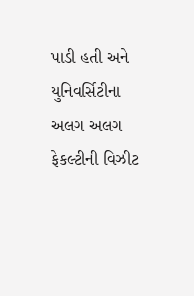પાડી હતી અને યુનિવર્સિટીના અલગ અલગ ફેકલ્ટીની વિઝીટ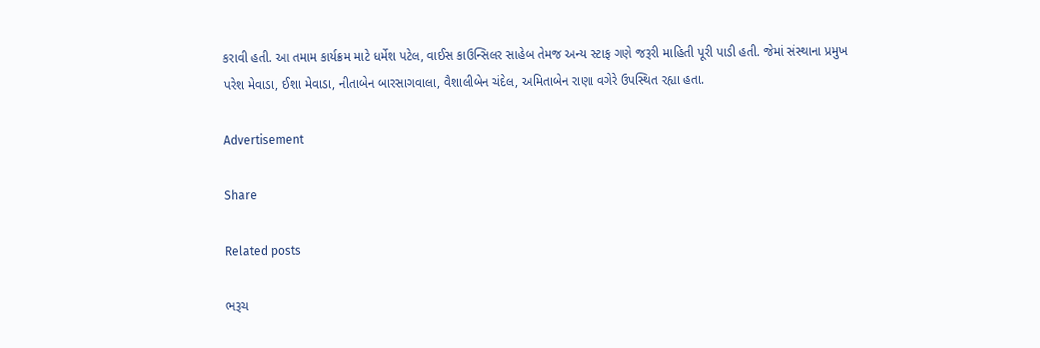કરાવી હતી. આ તમામ કાર્યક્રમ માટે ધર્મેશ પટેલ, વાઈસ કાઉન્સિલર સાહેબ તેમજ અન્ય સ્ટાફ ગણે જરૂરી માહિતી પૂરી પાડી હતી. જેમાં સંસ્થાના પ્રમુખ પરેશ મેવાડા, ઈશા મેવાડા, નીતાબેન બારસાગવાલા, વૈશાલીબેન ચંદેલ, અમિતાબેન રાણા વગેરે ઉપસ્થિત રહ્યા હતા.

Advertisement

Share

Related posts

ભરૂચ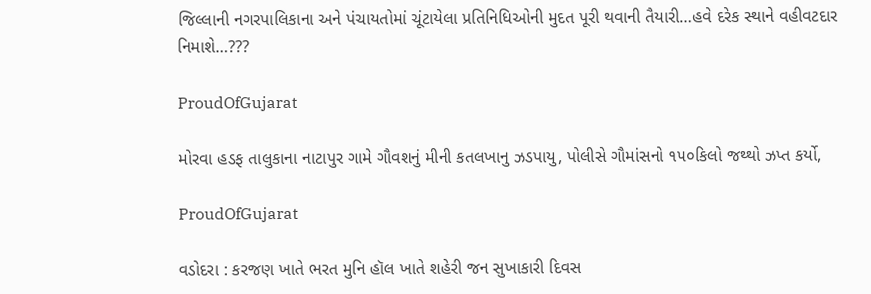જિલ્લાની નગરપાલિકાના અને પંચાયતોમાં ચૂંટાયેલા પ્રતિનિધિઓની મુદત પૂરી થવાની તૈયારી…હવે દરેક સ્થાને વહીવટદાર નિમાશે…???

ProudOfGujarat

મોરવા હડફ તાલુકાના નાટાપુર ગામે ગૌવશનું મીની કતલખાનુ ઝડપાયુ, પોલીસે ગૌમાંસનો ૧૫૦કિલો જથ્થો ઝપ્ત કર્યો,

ProudOfGujarat

વડોદરા : કરજણ ખાતે ભરત મુનિ હૉલ ખાતે શહેરી જન સુખાકારી દિવસ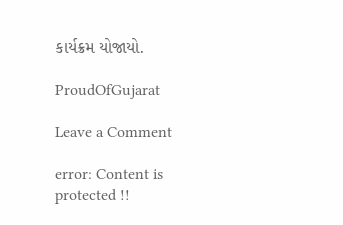કાર્યક્રમ યોજાયો.

ProudOfGujarat

Leave a Comment

error: Content is protected !!